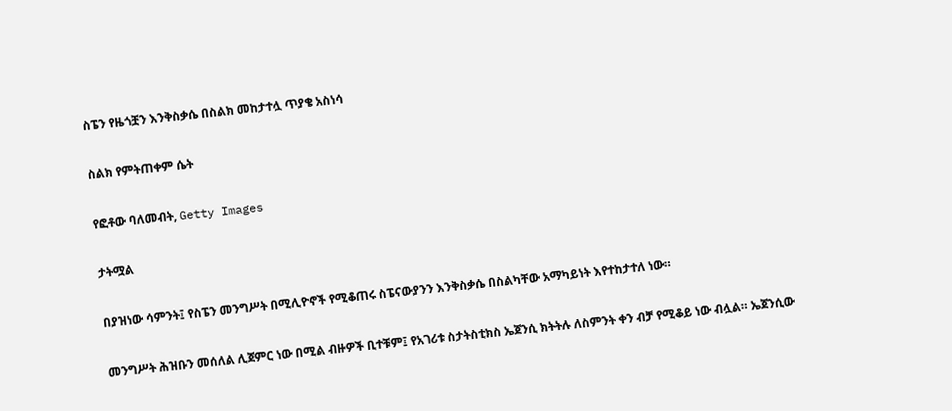ስፔን የዜጎቿን እንቅስቃሴ በስልክ መከታተሏ ጥያቄ አስነሳ

ስልክ የምትጠቀም ሴት

የፎቶው ባለመብት, Getty Images

ታትሟል

በያዝነው ሳምንት፤ የስፔን መንግሥት በሚሊዮኖች የሚቆጠሩ ስፔናውያንን እንቅስቃሴ በስልካቸው አማካይነት እየተከታተለ ነው።

መንግሥት ሕዝቡን መሰለል ሊጀምር ነው በሚል ብዙዎች ቢተቹም፤ የአገሪቱ ስታትስቲክስ ኤጀንሲ ክትትሉ ለስምንት ቀን ብቻ የሚቆይ ነው ብሏል። ኤጀንሲው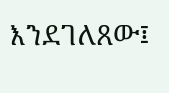እንደገለጸው፤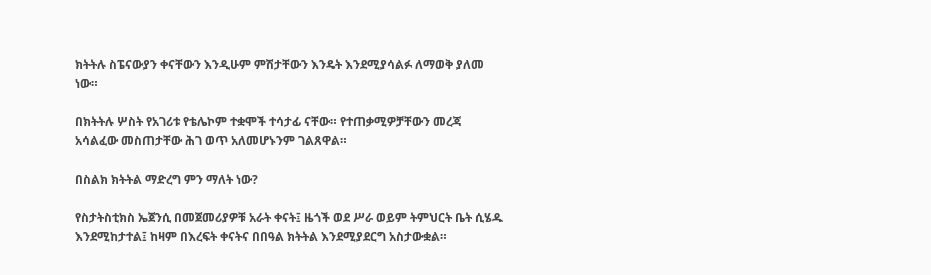ክትትሉ ስፔናውያን ቀናቸውን እንዲሁም ምሽታቸውን እንዴት እንደሚያሳልፉ ለማወቅ ያለመ ነው።

በክትትሉ ሦስት የአገሪቱ የቴሌኮም ተቋሞች ተሳታፊ ናቸው። የተጠቃሚዎቻቸውን መረጃ አሳልፈው መስጠታቸው ሕገ ወጥ አለመሆኑንም ገልጸዋል።

በስልክ ክትትል ማድረግ ምን ማለት ነው?

የስታትስቲክስ ኤጀንሲ በመጀመሪያዎቹ አራት ቀናት፤ ዜጎች ወደ ሥራ ወይም ትምህርት ቤት ሲሄዱ እንደሚከታተል፤ ከዛም በእረፍት ቀናትና በበዓል ክትትል እንደሚያደርግ አስታውቋል።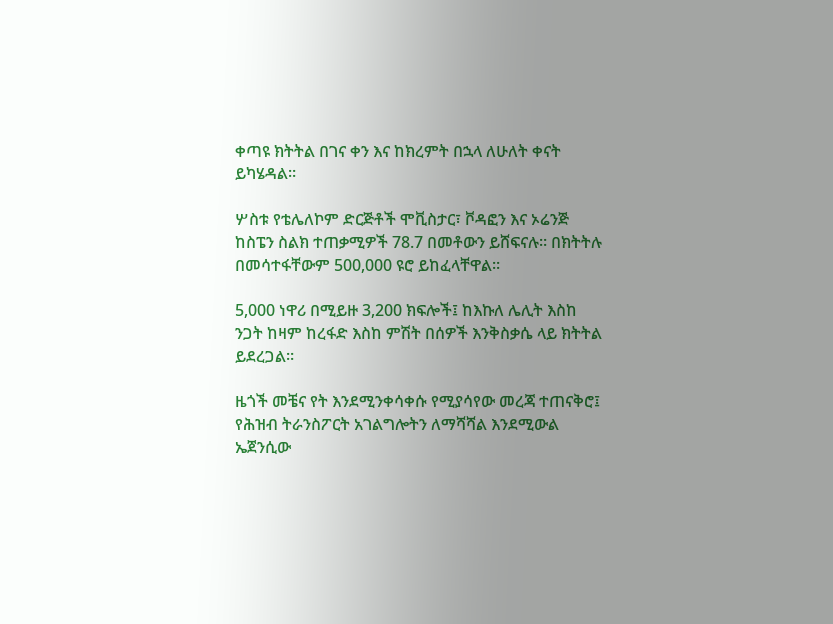ቀጣዩ ክትትል በገና ቀን እና ከክረምት በኋላ ለሁለት ቀናት ይካሄዳል።

ሦስቱ የቴሌለኮም ድርጅቶች ሞቪስታር፣ ቮዳፎን እና ኦሬንጅ ከስፔን ስልክ ተጠቃሚዎች 78.7 በመቶውን ይሸፍናሉ። በክትትሉ በመሳተፋቸውም 500,000 ዩሮ ይከፈላቸዋል።

5,000 ነዋሪ በሚይዙ 3,200 ክፍሎች፤ ከእኩለ ሌሊት እስከ ንጋት ከዛም ከረፋድ እስከ ምሽት በሰዎች እንቅስቃሴ ላይ ክትትል ይደረጋል።

ዜጎች መቼና የት እንደሚንቀሳቀሱ የሚያሳየው መረጃ ተጠናቅሮ፤ የሕዝብ ትራንስፖርት አገልግሎትን ለማሻሻል እንደሚውል ኤጀንሲው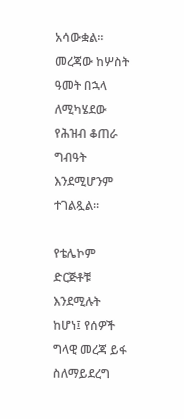አሳውቋል። መረጃው ከሦስት ዓመት በኋላ ለሚካሄደው የሕዝብ ቆጠራ ግብዓት እንደሚሆንም ተገልጿል።

የቴሌኮም ድርጅቶቹ እንደሚሉት ከሆነ፤ የሰዎች ግላዊ መረጃ ይፋ ስለማይደረግ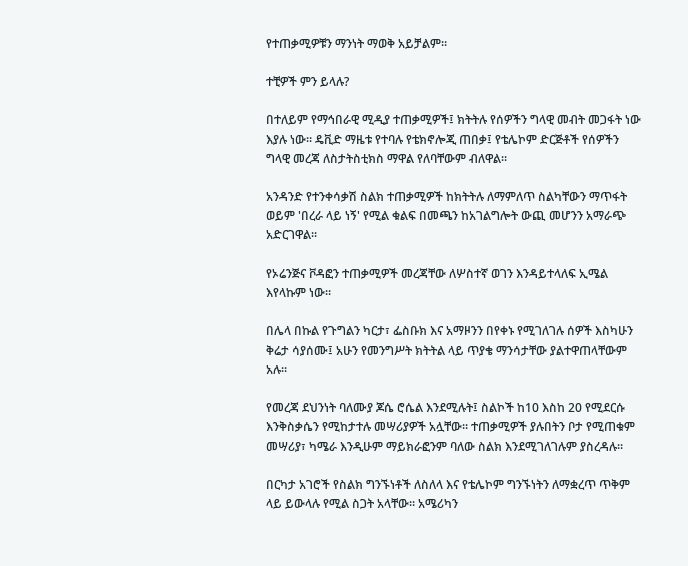የተጠቃሚዎቹን ማንነት ማወቅ አይቻልም።

ተቺዎች ምን ይላሉ?

በተለይም የማኅበራዊ ሚዲያ ተጠቃሚዎች፤ ክትትሉ የሰዎችን ግላዊ መብት መጋፋት ነው እያሉ ነው። ዴቪድ ማዜቱ የተባሉ የቴክኖሎጂ ጠበቃ፤ የቴሌኮም ድርጅቶች የሰዎችን ግላዊ መረጃ ለስታትስቲክስ ማዋል የለባቸውም ብለዋል።

አንዳንድ የተንቀሳቃሽ ስልክ ተጠቃሚዎች ከክትትሉ ለማምለጥ ስልካቸውን ማጥፋት ወይም 'በረራ ላይ ነኝ' የሚል ቁልፍ በመጫን ከአገልግሎት ውጪ መሆንን አማራጭ አድርገዋል።

የኦሬንጅና ቮዳፎን ተጠቃሚዎች መረጃቸው ለሦስተኛ ወገን እንዳይተላለፍ ኢሜል እየላኩም ነው።

በሌላ በኩል የጉግልን ካርታ፣ ፌስቡክ እና አማዞንን በየቀኑ የሚገለገሉ ሰዎች እስካሁን ቅሬታ ሳያሰሙ፤ አሁን የመንግሥት ክትትል ላይ ጥያቄ ማንሳታቸው ያልተዋጠላቸውም አሉ።

የመረጃ ደህንነት ባለሙያ ጆሴ ሮሴል እንደሚሉት፤ ስልኮች ከ10 እስከ 20 የሚደርሱ እንቅስቃሴን የሚከታተሉ መሣሪያዎች አሏቸው። ተጠቃሚዎች ያሉበትን ቦታ የሚጠቁም መሣሪያ፣ ካሜራ እንዲሁም ማይክራፎንም ባለው ስልክ እንደሚገለገሉም ያስረዳሉ።

በርካታ አገሮች የስልክ ግንኙነቶች ለስለላ እና የቴሌኮም ግንኙነትን ለማቋረጥ ጥቅም ላይ ይውላሉ የሚል ስጋት አላቸው። አሜሪካን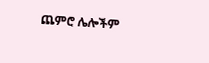ጨምሮ ሌሎችም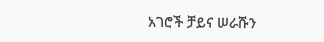አገሮች ቻይና ሠራሹን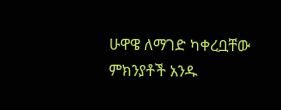ሁዋዌ ለማገድ ካቀረቧቸው ምክንያቶች አንዱ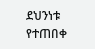ደህንነቱ የተጠበቀ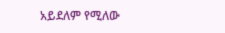አይደለም የሚለው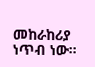መከራከሪያ ነጥብ ነው።